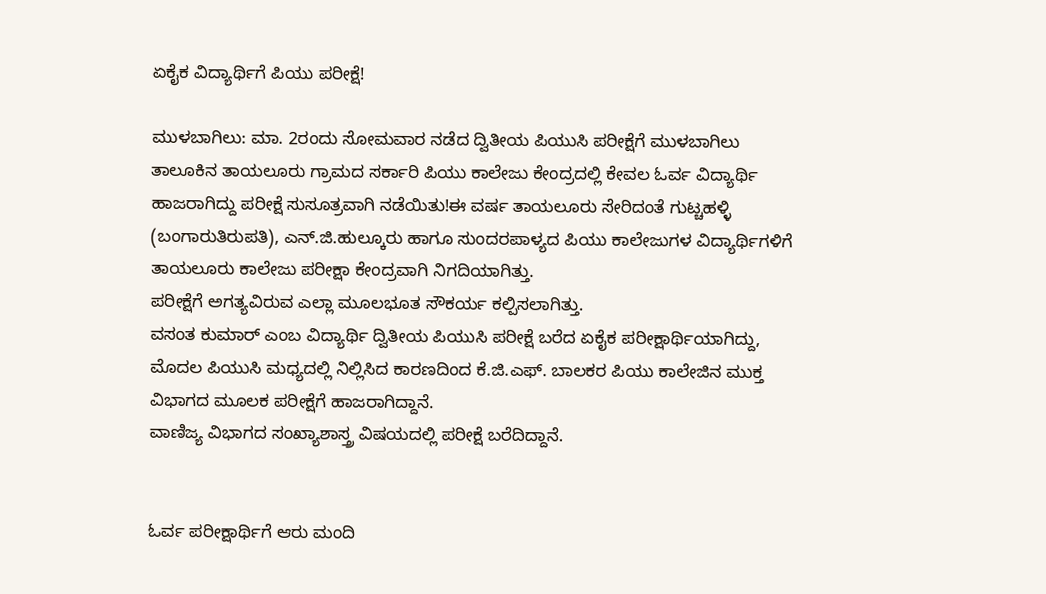ಏಕೈಕ ವಿದ್ಯಾರ್ಥಿಗೆ ಪಿಯು ಪರೀಕ್ಷೆ!

ಮುಳಬಾಗಿಲು: ಮಾ. 2ರಂದು ಸೋಮವಾರ ನಡೆದ ದ್ವಿತೀಯ ಪಿಯುಸಿ ಪರೀಕ್ಷೆಗೆ ಮುಳಬಾಗಿಲು ತಾಲೂಕಿನ ತಾಯಲೂರು ಗ್ರಾಮದ ಸರ್ಕಾರಿ ಪಿಯು ಕಾಲೇಜು ಕೇಂದ್ರದಲ್ಲಿ ಕೇವಲ ಓರ್ವ ವಿದ್ಯಾರ್ಥಿ ಹಾಜರಾಗಿದ್ದು ಪರೀಕ್ಷೆ ಸುಸೂತ್ರವಾಗಿ ನಡೆಯಿತು!ಈ ವರ್ಷ ತಾಯಲೂರು ಸೇರಿದಂತೆ ಗುಟ್ಚಹಳ್ಳಿ (ಬಂಗಾರುತಿರುಪತಿ), ಎನ್.ಜಿ.ಹುಲ್ಕೂರು ಹಾಗೂ ಸುಂದರಪಾಳ್ಯದ ಪಿಯು ಕಾಲೇಜುಗಳ ವಿದ್ಯಾರ್ಥಿಗಳಿಗೆ ತಾಯಲೂರು ಕಾಲೇಜು ಪರೀಕ್ಷಾ ಕೇಂದ್ರವಾಗಿ ನಿಗದಿಯಾಗಿತ್ತು.
ಪರೀಕ್ಷೆಗೆ ಅಗತ್ಯವಿರುವ ಎಲ್ಲಾ ಮೂಲಭೂತ ಸೌಕರ್ಯ ಕಲ್ಪಿಸಲಾಗಿತ್ತು.
ವಸಂತ ಕುಮಾರ್ ಎಂಬ ವಿದ್ಯಾರ್ಥಿ ದ್ವಿತೀಯ ಪಿಯುಸಿ ಪರೀಕ್ಷೆ ಬರೆದ ಏಕೈಕ ಪರೀಕ್ಷಾರ್ಥಿಯಾಗಿದ್ದು, ಮೊದಲ ಪಿಯುಸಿ ಮಧ್ಯದಲ್ಲಿ ನಿಲ್ಲಿಸಿದ ಕಾರಣದಿಂದ ಕೆ.ಜಿ.ಎಫ್‌. ಬಾಲಕರ ಪಿಯು ಕಾಲೇಜಿನ ಮುಕ್ತ ವಿಭಾಗದ ಮೂಲಕ ಪರೀಕ್ಷೆಗೆ ಹಾಜರಾಗಿದ್ದಾನೆ.
ವಾಣಿಜ್ಯ ವಿಭಾಗದ ಸಂಖ್ಯಾಶಾಸ್ತ್ರ ವಿಷಯದಲ್ಲಿ ಪರೀಕ್ಷೆ ಬರೆದಿದ್ದಾನೆ.


ಓರ್ವ ಪರೀಕ್ಷಾರ್ಥಿಗೆ ಆರು ಮಂದಿ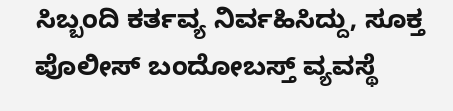ಸಿಬ್ಬಂದಿ ಕರ್ತವ್ಯ ನಿರ್ವಹಿಸಿದ್ದು, ಸೂಕ್ತ ಪೊಲೀಸ್ ಬಂದೋಬಸ್ತ್ ವ್ಯವಸ್ಥೆ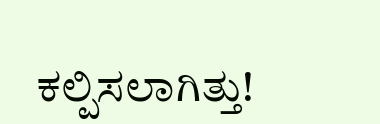ಕಲ್ಪಿಸಲಾಗಿತ್ತು!